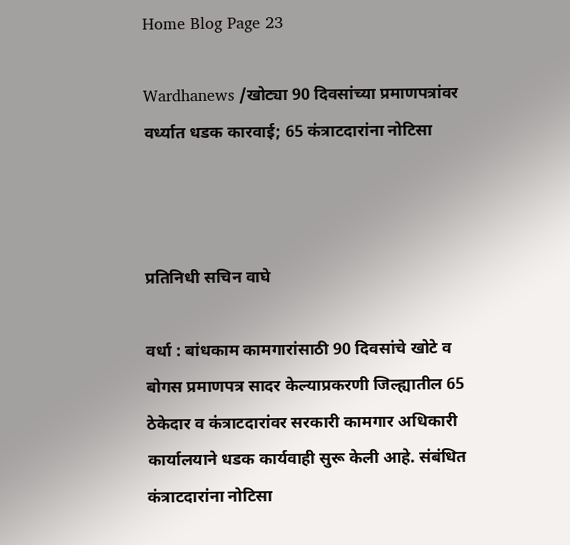Home Blog Page 23

Wardhanews /खोट्या 90 दिवसांच्या प्रमाणपत्रांवर वर्ध्यात धडक कारवाई; 65 कंत्राटदारांना नोटिसा



प्रतिनिधी सचिन वाघे

वर्धा : बांधकाम कामगारांसाठी 90 दिवसांचे खोटे व बोगस प्रमाणपत्र सादर केल्याप्रकरणी जिल्ह्यातील 65 ठेकेदार व कंत्राटदारांवर सरकारी कामगार अधिकारी कार्यालयाने धडक कार्यवाही सुरू केली आहे. संबंधित कंत्राटदारांना नोटिसा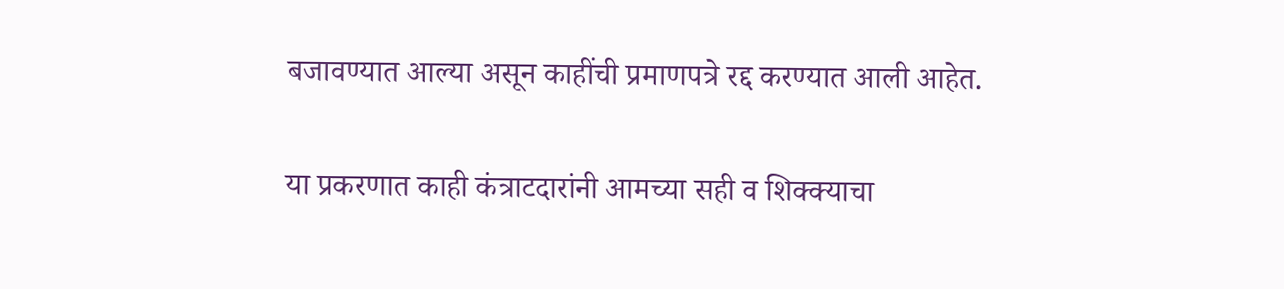बजावण्यात आल्या असून काहींची प्रमाणपत्रे रद्द करण्यात आली आहेत.

या प्रकरणात काही कंत्राटदारांनी आमच्या सही व शिक्क्याचा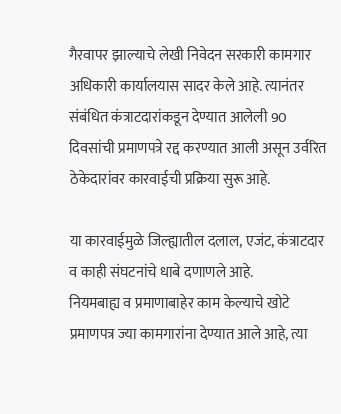गैरवापर झाल्याचे लेखी निवेदन सरकारी कामगार अधिकारी कार्यालयास सादर केले आहे. त्यानंतर संबंधित कंत्राटदारांकडून देण्यात आलेली 90 दिवसांची प्रमाणपत्रे रद्द करण्यात आली असून उर्वरित ठेकेदारांवर कारवाईची प्रक्रिया सुरू आहे.

या कारवाईमुळे जिल्ह्यातील दलाल, एजंट, कंत्राटदार व काही संघटनांचे धाबे दणाणले आहे.
नियमबाह्य व प्रमाणाबाहेर काम केल्याचे खोटे प्रमाणपत्र ज्या कामगारांना देण्यात आले आहे, त्या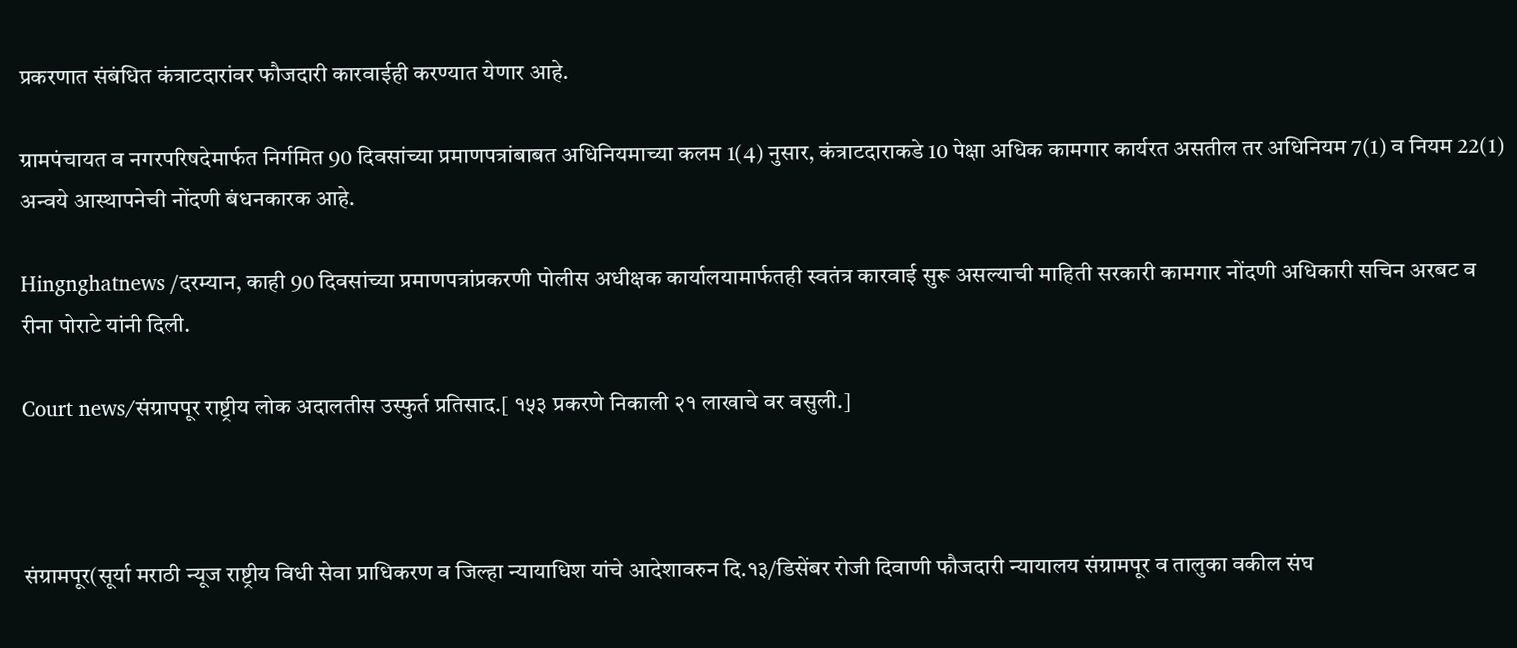प्रकरणात संबंधित कंत्राटदारांवर फौजदारी कारवाईही करण्यात येणार आहे.

ग्रामपंचायत व नगरपरिषदेमार्फत निर्गमित 90 दिवसांच्या प्रमाणपत्रांबाबत अधिनियमाच्या कलम 1(4) नुसार, कंत्राटदाराकडे 10 पेक्षा अधिक कामगार कार्यरत असतील तर अधिनियम 7(1) व नियम 22(1) अन्वये आस्थापनेची नोंदणी बंधनकारक आहे.

Hingnghatnews /दरम्यान, काही 90 दिवसांच्या प्रमाणपत्रांप्रकरणी पोलीस अधीक्षक कार्यालयामार्फतही स्वतंत्र कारवाई सुरू असल्याची माहिती सरकारी कामगार नोंदणी अधिकारी सचिन अरबट व रीना पोराटे यांनी दिली.

Court news/संग्रापपूर राष्ट्रीय लोक अदालतीस उस्फुर्त प्रतिसाद.[ १५३ प्रकरणे निकाली २१ लाखाचे वर वसुली.]



संग्रामपूर(सूर्या मराठी न्यूज राष्ट्रीय विधी सेवा प्राधिकरण व जिल्हा न्यायाधिश यांचे आदेशावरुन दि.१३/डिसेंबर रोजी दिवाणी फौजदारी न्यायालय संग्रामपूर व तालुका वकील संघ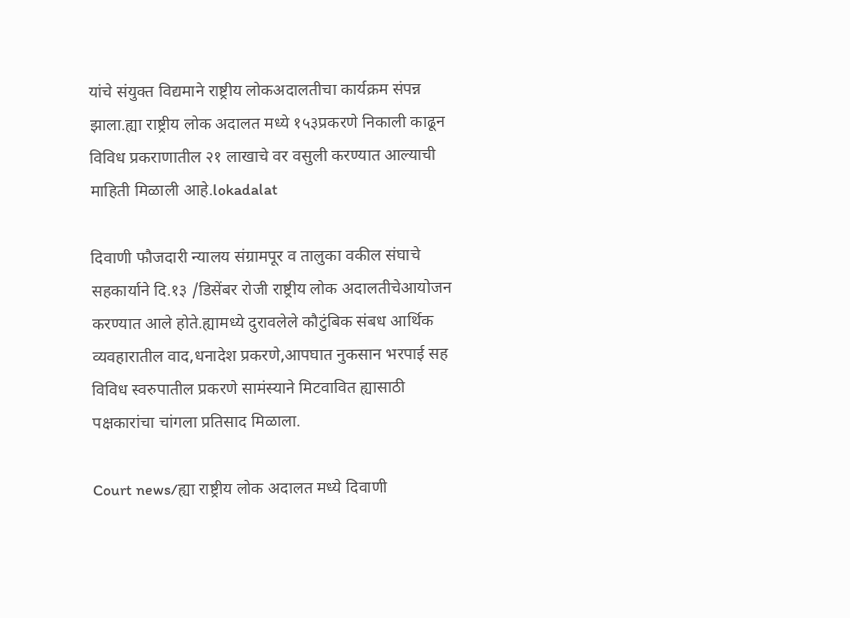यांचे संयुक्त विद्यमाने राष्ट्रीय लोकअदालतीचा कार्यक्रम संपन्न झाला.ह्या राष्ट्रीय लोक अदालत मध्ये १५३प्रकरणे निकाली काढून विविध प्रकराणातील २१ लाखाचे वर वसुली करण्यात आल्याची माहिती मिळाली आहे.lokadalat

दिवाणी फौजदारी न्यालय संग्रामपूर व तालुका वकील संघाचे सहकार्याने दि.१३ /डिसेंबर रोजी राष्ट्रीय लोक अदालतीचेआयोजन करण्यात आले होते.ह्यामध्ये दुरावलेले कौटुंबिक संबध आर्थिक व्यवहारातील वाद,धनादेश प्रकरणे,आपघात नुकसान भरपाई सह विविध स्वरुपातील प्रकरणे सामंस्याने मिटवावित ह्यासाठी पक्षकारांचा चांगला प्रतिसाद मिळाला.

Court news/ह्या राष्ट्रीय लोक अदालत मध्ये दिवाणी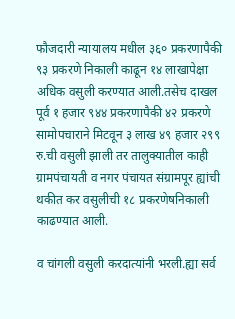फौजदारी न्यायालय मधील ३६० प्रकरणापैकी ९३ प्रकरणे निकाली काढून १४ लाखापेक्षा अधिक वसुली करण्यात आली.तसेच दाखल पूर्व १ हजार ९४४ प्रकरणापैकी ४२ प्रकरणे सामोपचाराने मिटवून ३ लाख ४९ हजार २९९ रु.ची वसुली झाली तर तालुक्यातील काही ग्रामपंचायती व नगर पंचायत संग्रामपूर ह्यांची थकीत कर वसुलीची १८ प्रकरणेषनिकाली काढण्यात आली.

व चांगली वसुली करदात्यांनी भरली.ह्या सर्व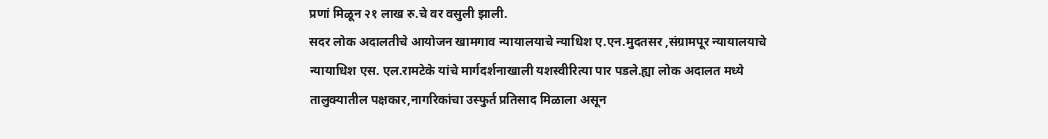प्रणां मिळून २१ लाख रु.चे वर वसुली झाली.
सदर लोक अदालतीचे आयोजन खामगाव न्यायालयाचे न्याधिश ए.एन.मुदतसर ,संग्रामपूर न्यायालयाचे न्यायाधिश एस. एल.रामटेके यांचे मार्गदर्शनाखाली यशस्वीरित्या पार पडले.ह्या लोक अदालत मध्ये तालुक्यातील पक्षकार,नागरिकांचा उस्फुर्त प्रतिसाद मिळाला असून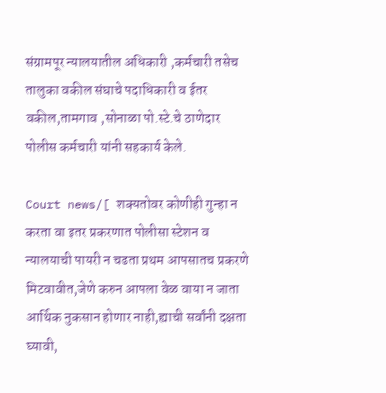संग्रामपूर न्यालयातील अधिकारी ,कर्मचारी तसेच तालुका वकील संघाचे पदाधिकारी व ईतर वकील,तामगाव ,सोनाळा पो.स्टे.चे ठाणेदार पोलीस कर्मचारी यांनी सहकार्य केले.

Court news/[ शक्यतोवर कोणीही गुन्हा न करता वा इतर प्रकरणात पोलीसा स्टेशन व न्यालयाची पायरी न चढता प्रथम आपसातच प्रकरणे मिटवावीत,जेणे करुन आपला वेळ वाया न जाता आर्थिक नुकसान होणार नाही,ह्याची सर्वांनी दक्षता घ्यावी,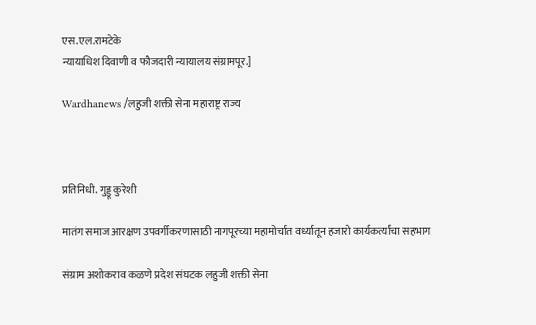एस.एल.रामटेके
न्यायाधिश दिवाणी व फौजदारी न्यायालय संग्रामपूर.]

Wardhanews /लहुजी शक्ती सेना महाराष्ट्र राज्य



प्रतिनिधी. गुड्डू कुरेशी

मातंग समाज आरक्षण उपवर्गीकरणासाठी नागपूरच्या महामोर्चात वर्ध्यातून हजारो कार्यकर्त्यांचा सहभाग

संग्राम अशोकराव कळणे प्रदेश संघटक लहुजी शक्ती सेना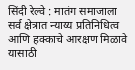सिंदी रेल्वे : मातंग समाजाला सर्व क्षेत्रात न्याय्य प्रतिनिधित्व आणि हक्काचे आरक्षण मिळावे यासाठी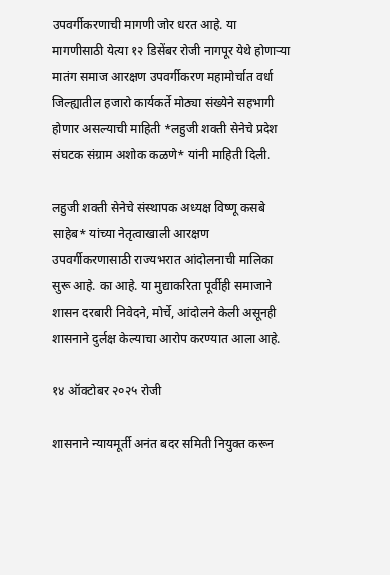उपवर्गीकरणाची मागणी जोर धरत आहे. या मागणीसाठी येत्या १२ डिसेंबर रोजी नागपूर येथे होणाऱ्या मातंग समाज आरक्षण उपवर्गीकरण महामोर्चात वर्धा जिल्ह्यातील हजारो कार्यकर्ते मोठ्या संख्येने सहभागी होणार असल्याची माहिती *लहुजी शक्ती सेनेचे प्रदेश संघटक संग्राम अशोक कळणे* यांनी माहिती दिली.

लहुजी शक्ती सेनेचे संस्थापक अध्यक्ष विष्णू कसबे साहेब* यांच्या नेतृत्वाखाली आरक्षण उपवर्गीकरणासाठी राज्यभरात आंदोलनाची मालिका सुरू आहे. का आहे. या मुद्याकरिता पूर्वीही समाजाने शासन दरबारी निवेदने, मोर्चे, आंदोलने केली असूनही शासनाने दुर्लक्ष केल्याचा आरोप करण्यात आला आहे.

१४ ऑक्टोबर २०२५ रोजी

शासनाने न्यायमूर्ती अनंत बदर समिती नियुक्त करून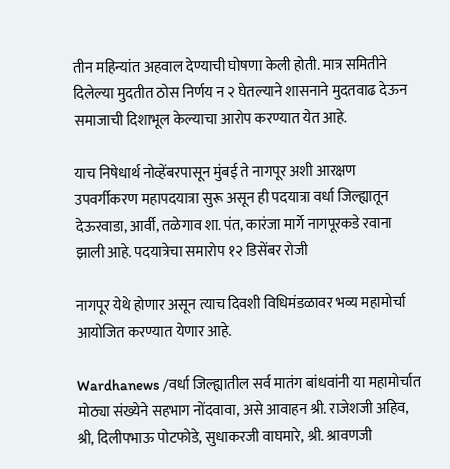तीन महिन्यांत अहवाल देण्याची घोषणा केली होती. मात्र समितीने दिलेल्या मुदतीत ठोस निर्णय न २ घेतल्याने शासनाने मुदतवाढ देऊन समाजाची दिशाभूल केल्याचा आरोप करण्यात येत आहे.

याच निषेधार्थ नोव्हेंबरपासून मुंबई ते नागपूर अशी आरक्षण उपवर्गीकरण महापदयात्रा सुरू असून ही पदयात्रा वर्धा जिल्ह्यातून देऊरवाडा, आर्वी, तळेगाव शा. पंत, कारंजा मार्गे नागपूरकडे रवाना झाली आहे. पदयात्रेचा समारोप १२ डिसेंबर रोजी

नागपूर येथे होणार असून त्याच दिवशी विधिमंडळावर भव्य महामोर्चा आयोजित करण्यात येणार आहे.

Wardhanews /वर्धा जिल्ह्यातील सर्व मातंग बांधवांनी या महामोर्चात मोठ्या संख्येने सहभाग नोंदवावा, असे आवाहन श्री. राजेशजी अहिव, श्री, दिलीपभाऊ पोटफोडे, सुधाकरजी वाघमारे, श्री. श्रावणजी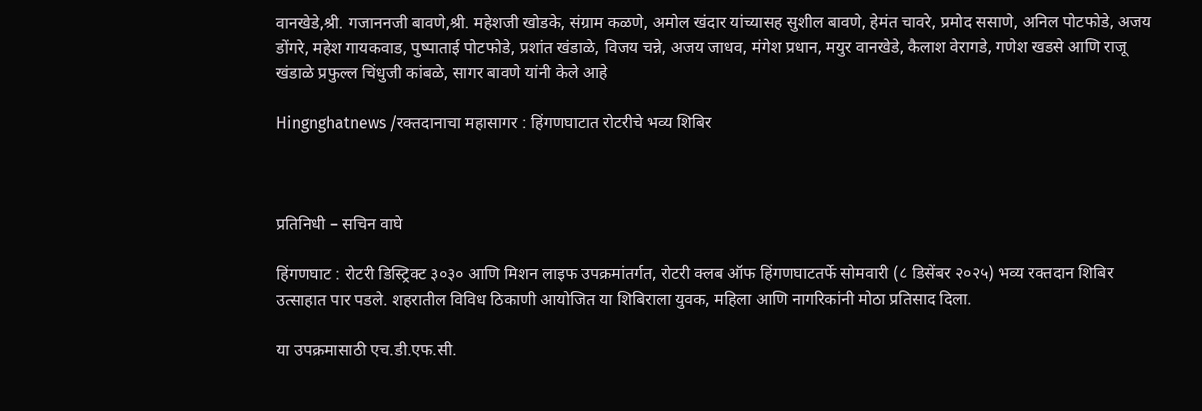वानखेडे,श्री. गजाननजी बावणे,श्री. महेशजी खोडके, संग्राम कळणे, अमोल खंदार यांच्यासह सुशील बावणे, हेमंत चावरे, प्रमोद ससाणे, अनिल पोटफोडे, अजय डोंगरे, महेश गायकवाड, पुष्पाताई पोटफोडे, प्रशांत खंडाळे, विजय चन्ने, अजय जाधव, मंगेश प्रधान, मयुर वानखेडे, कैलाश वेरागडे, गणेश खडसे आणि राजू खंडाळे प्रफुल्ल चिंधुजी कांबळे, सागर बावणे यांनी केले आहे

Hingnghatnews /रक्तदानाचा महासागर : हिंगणघाटात रोटरीचे भव्य शिबिर



प्रतिनिधी – सचिन वाघे

हिंगणघाट : रोटरी डिस्ट्रिक्ट ३०३० आणि मिशन लाइफ उपक्रमांतर्गत, रोटरी क्लब ऑफ हिंगणघाटतर्फे सोमवारी (८ डिसेंबर २०२५) भव्य रक्तदान शिबिर उत्साहात पार पडले. शहरातील विविध ठिकाणी आयोजित या शिबिराला युवक, महिला आणि नागरिकांनी मोठा प्रतिसाद दिला.

या उपक्रमासाठी एच.डी.एफ.सी.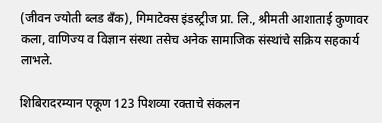(जीवन ज्योती ब्लड बँक), गिमाटेक्स इंडस्ट्रीज प्रा. लि., श्रीमती आशाताई कुणावर कला, वाणिज्य व विज्ञान संस्था तसेच अनेक सामाजिक संस्थांचे सक्रिय सहकार्य लाभले.

शिबिरादरम्यान एकूण 123 पिशव्या रक्ताचे संकलन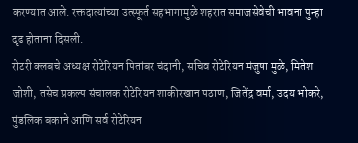करण्यात आले. रक्तदात्यांच्या उत्स्फूर्त सहभागामुळे शहरात समाजसेवेची भावना पुन्हा दृढ होताना दिसली.
रोटरी क्लबचे अध्यक्ष रोटेरियन पितांबर चंदानी, सचिव रोटेरियन मंजुषा मुळे, मितेश जोशी, तसेच प्रकल्प संचालक रोटेरियन शाकीरखान पठाण, जितेंद्र वर्मा, उदय भोकरे, पुंडलिक बकाने आणि सर्व रोटेरियन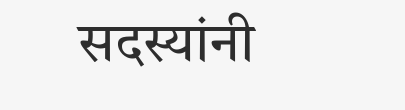सदस्यांनी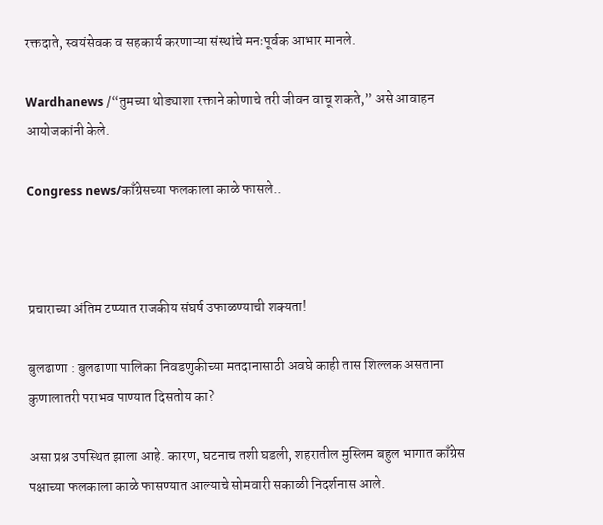रक्तदाते, स्वयंसेवक व सहकार्य करणाऱ्या संस्थांचे मनःपूर्वक आभार मानले.

Wardhanews /“तुमच्या थोड्याशा रक्ताने कोणाचे तरी जीवन वाचू शकते,” असे आवाहन आयोजकांनी केले.

Congress news/काँग्रेसच्या फलकाला काळे फासले..



प्रचाराच्या अंतिम टप्प्यात राजकीय संघर्ष उफाळण्याची शक्यता!

बुलढाणा : बुलढाणा पालिका निवडणुकीच्या मतदानासाठी अवघे काही तास शिल्लक असताना कुणालातरी पराभव पाण्यात दिसतोय का?

असा प्रश्न उपस्थित झाला आहे. कारण, घटनाच तशी घडली, शहरातील मुस्लिम बहुल भागात काँग्रेस पक्षाच्या फलकाला काळे फासण्यात आल्याचे सोमवारी सकाळी निदर्शनास आले.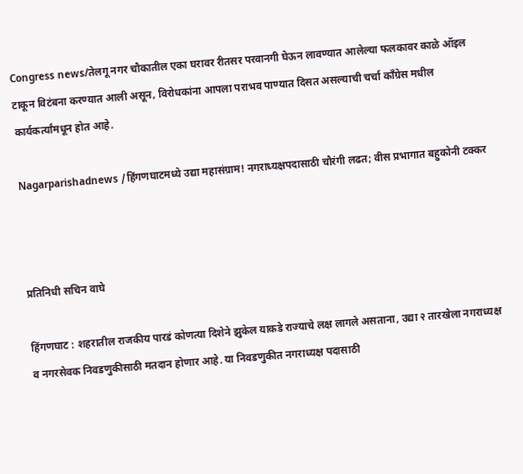Congress news/तेलगू नगर चौकातील एका घरावर रीतसर परवानगी घेऊन लावण्यात आलेल्या फलकावर काळे ऑइल टाकून विटंबना करण्यात आली असून, विरोधकांना आपला पराभव पाण्यात दिसत असल्याची चर्चा काँग्रेस मधील कार्यकर्त्यांमधून होत आहे.

Nagarparishadnews /हिंगणघाटमध्ये उद्या महासंग्राम! नगराध्यक्षपदासाठी चौरंगी लढत; वीस प्रभागात बहुकोनी टक्कर



प्रतिनिधी सचिन वाघे

हिंगणघाट : शहरातील राजकीय पारडं कोणत्या दिशेने झुकेल याकडे राज्याचे लक्ष लागले असताना, उद्या २ तारखेला नगराध्यक्ष व नगरसेवक निवडणुकीसाठी मतदान होणार आहे. या निवडणुकीत नगराध्यक्ष पदासाठी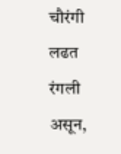चौरंगी लढत रंगली असून,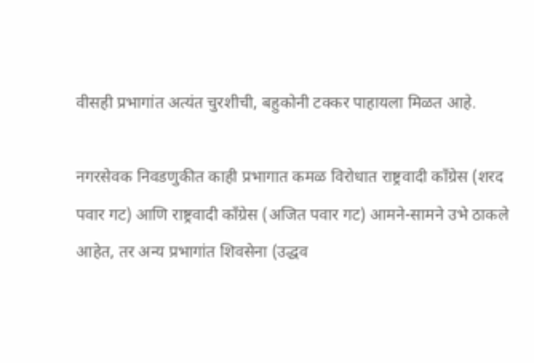वीसही प्रभागांत अत्यंत चुरशीची, बहुकोनी टक्कर पाहायला मिळत आहे.

नगरसेवक निवडणुकीत काही प्रभागात कमळ विरोधात राष्ट्रवादी काँग्रेस (शरद पवार गट) आणि राष्ट्रवादी काँग्रेस (अजित पवार गट) आमने-सामने उभे ठाकले आहेत, तर अन्य प्रभागांत शिवसेना (उद्धव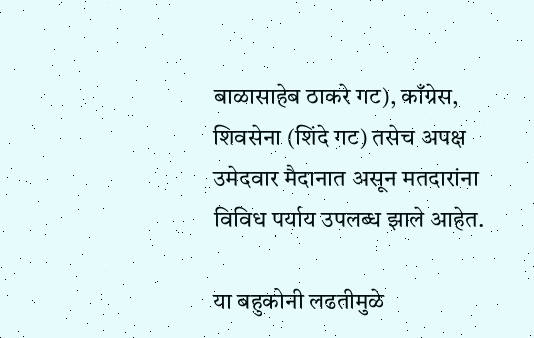बाळासाहेब ठाकरे गट), काँग्रेस, शिवसेना (शिंदे गट) तसेच अपक्ष उमेदवार मैदानात असून मतदारांना विविध पर्याय उपलब्ध झाले आहेत.

या बहुकोनी लढतीमुळे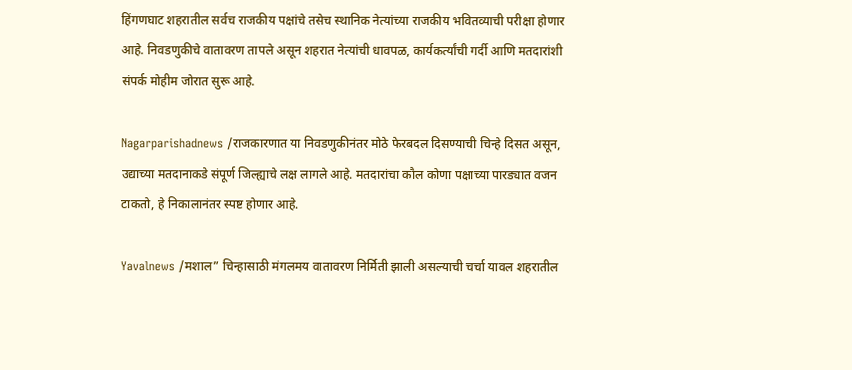हिंगणघाट शहरातील सर्वच राजकीय पक्षांचे तसेच स्थानिक नेत्यांच्या राजकीय भवितव्याची परीक्षा होणार आहे. निवडणुकीचे वातावरण तापले असून शहरात नेत्यांची धावपळ, कार्यकर्त्यांची गर्दी आणि मतदारांशी संपर्क मोहीम जोरात सुरू आहे.

Nagarparishadnews /राजकारणात या निवडणुकीनंतर मोठे फेरबदल दिसण्याची चिन्हे दिसत असून, उद्याच्या मतदानाकडे संपूर्ण जिल्ह्याचे लक्ष लागले आहे. मतदारांचा कौल कोणा पक्षाच्या पारड्यात वजन टाकतो, हे निकालानंतर स्पष्ट होणार आहे.

Yavalnews /मशाल” चिन्हासाठी मंगलमय वातावरण निर्मिती झाली असल्याची चर्चा यावल शहरातील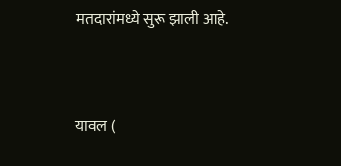मतदारांमध्ये सुरू झाली आहे.



यावल (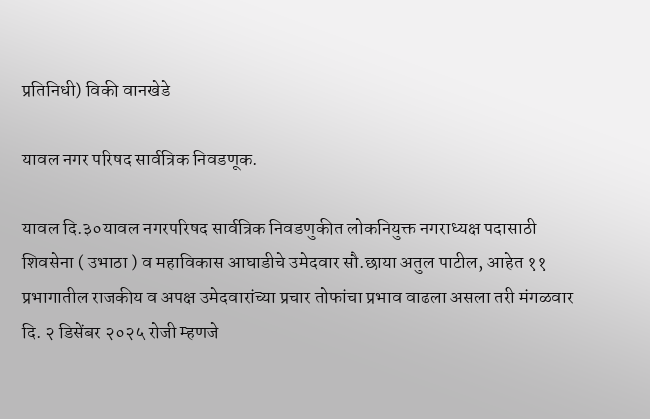प्रतिनिधी) विकी वानखेडे

यावल नगर परिषद सार्वत्रिक निवडणूक.

यावल दि.३०यावल नगरपरिषद सार्वत्रिक निवडणुकीत लोकनियुक्त नगराध्यक्ष पदासाठी शिवसेना ( उभाठा ) व महाविकास आघाडीचे उमेदवार सौ.छाया अतुल पाटील, आहेत ११ प्रभागातील राजकीय व अपक्ष उमेदवारांच्या प्रचार तोफांचा प्रभाव वाढला असला तरी मंगळवार दि. २ डिसेंबर २०२५ रोजी म्हणजे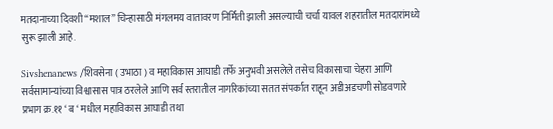मतदानाच्या दिवशी “मशाल” चिन्हासाठी मंगलमय वातावरण निर्मिती झाली असल्याची चर्चा यावल शहरातील मतदारांमध्ये सुरू झाली आहे.

Sivshenanews /शिवसेना ( उभाठा ) व महाविकास आघाडी तर्फे अनुभवी असलेले तसेच विकासाचा चेहरा आणि सर्वसामान्यांच्या विश्वासास पात्र ठरलेले आणि सर्व स्तरातील नागरिकांच्या सतत संपर्कात राहून अडीअडचणी सोडवणारे प्रभाग क्र.११ ‘ ब ‘ मधील महाविकास आघाडी तथा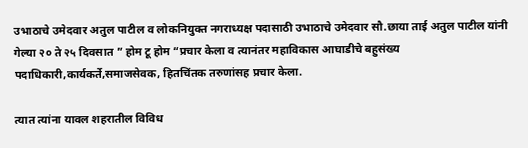उभाठाचे उमेदवार अतुल पाटील व लोकनियुक्त नगराध्यक्ष पदासाठी उभाठाचे उमेदवार सौ.छाया ताई अतुल पाटील यांनी गेल्या २० ते २५ दिवसात ” होम टू होम “प्रचार केला व त्यानंतर महाविकास आघाडीचे बहुसंख्य पदाधिकारी,कार्यकर्ते,समाजसेवक, हितचिंतक तरुणांसह प्रचार केला.

त्यात त्यांना यावल शहरातील विविध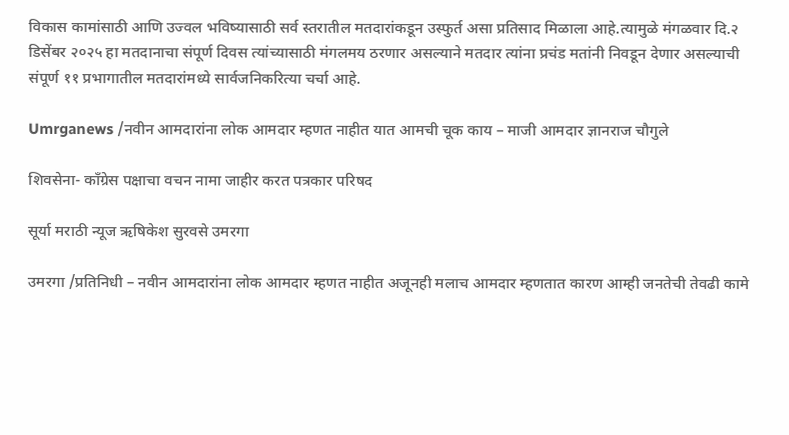विकास कामांसाठी आणि उज्वल भविष्यासाठी सर्व स्तरातील मतदारांकडून उस्फुर्त असा प्रतिसाद मिळाला आहे.त्यामुळे मंगळवार दि.२ डिसेंबर २०२५ हा मतदानाचा संपूर्ण दिवस त्यांच्यासाठी मंगलमय ठरणार असल्याने मतदार त्यांना प्रचंड मतांनी निवडून देणार असल्याची संपूर्ण ११ प्रभागातील मतदारांमध्ये सार्वजनिकरित्या चर्चा आहे.

Umrganews /नवीन आमदारांना लोक आमदार म्हणत नाहीत यात आमची चूक काय – माजी आमदार ज्ञानराज चौगुले

शिवसेना- काँग्रेस पक्षाचा वचन नामा जाहीर करत पत्रकार परिषद

सूर्या मराठी न्यूज ऋषिकेश सुरवसे उमरगा

उमरगा /प्रतिनिधी – नवीन आमदारांना लोक आमदार म्हणत नाहीत अजूनही मलाच आमदार म्हणतात कारण आम्ही जनतेची तेवढी कामे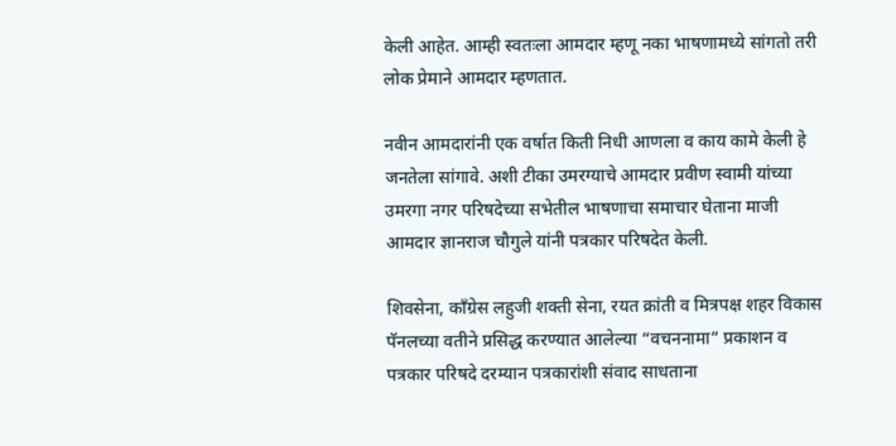केली आहेत. आम्ही स्वतःला आमदार म्हणू नका भाषणामध्ये सांगतो तरी लोक प्रेमाने आमदार म्हणतात.

नवीन आमदारांनी एक वर्षात किती निधी आणला व काय कामे केली हे जनतेला सांगावे. अशी टीका उमरग्याचे आमदार प्रवीण स्वामी यांच्या उमरगा नगर परिषदेच्या सभेतील भाषणाचा समाचार घेताना माजी आमदार ज्ञानराज चौगुले यांनी पत्रकार परिषदेत केली.

शिवसेना, काँग्रेस लहुजी शक्ती सेना, रयत क्रांती व मित्रपक्ष शहर विकास पॅनलच्या वतीने प्रसिद्ध करण्यात आलेल्या “वचननामा” प्रकाशन व पत्रकार परिषदे दरम्यान पत्रकारांशी संवाद साधताना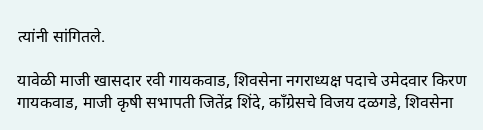त्यांनी सांगितले.

यावेळी माजी खासदार रवी गायकवाड, शिवसेना नगराध्यक्ष पदाचे उमेदवार किरण गायकवाड, माजी कृषी सभापती जितेंद्र शिंदे, काँग्रेसचे विजय दळगडे, शिवसेना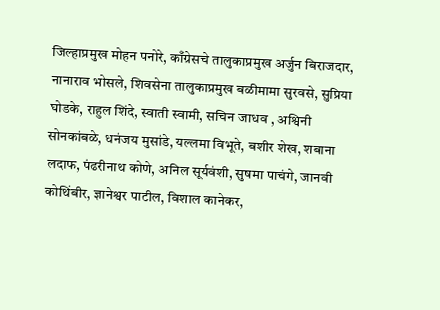जिल्हाप्रमुख मोहन पनोरे, काँग्रेसचे तालुकाप्रमुख अर्जुन बिराजदार, नानाराव भोसले, शिवसेना तालुकाप्रमुख बळीमामा सुरवसे, सुप्रिया घोडके, राहुल शिंदे, स्वाती स्वामी, सचिन जाधव , अश्विनी सोनकांबळे, धनंजय मुसांडे, यल्लमा विभूते, बशीर शेख, शबाना लदाफ, पंढरीनाथ कोणे, अनिल सूर्यवंशी, सुषमा पाचंगे, जानवी कोथिंबीर, ज्ञानेश्वर पाटील, विशाल कानेकर,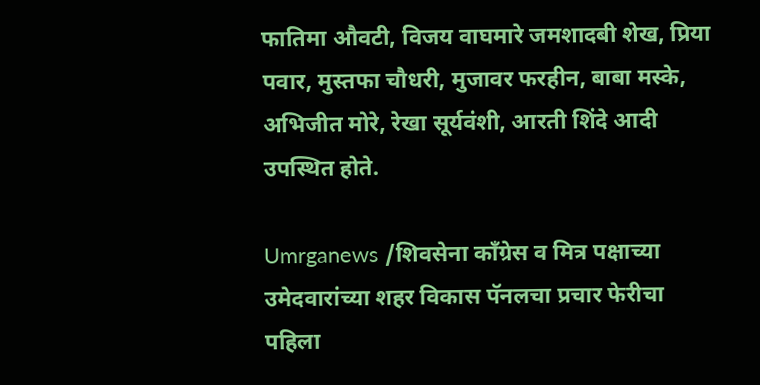फातिमा औवटी, विजय वाघमारे जमशादबी शेख, प्रिया पवार, मुस्तफा चौधरी, मुजावर फरहीन, बाबा मस्के, अभिजीत मोरे, रेखा सूर्यवंशी, आरती शिंदे आदी उपस्थित होते.

Umrganews /शिवसेना काँग्रेस व मित्र पक्षाच्या उमेदवारांच्या शहर विकास पॅनलचा प्रचार फेरीचा पहिला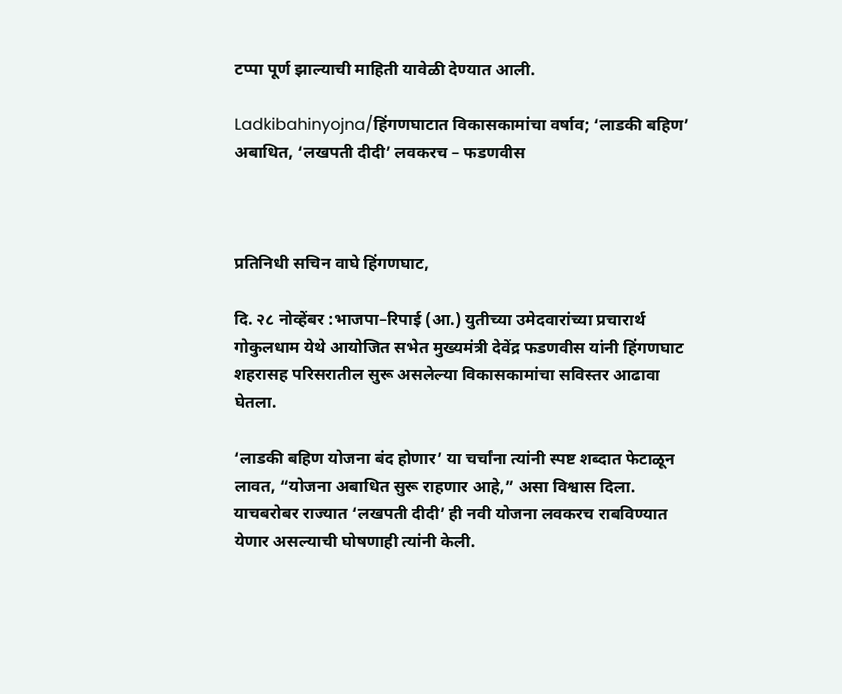टप्पा पूर्ण झाल्याची माहिती यावेळी देण्यात आली.

Ladkibahinyojna/हिंगणघाटात विकासकामांचा वर्षाव; ‘लाडकी बहिण’ अबाधित, ‘लखपती दीदी’ लवकरच – फडणवीस



प्रतिनिधी सचिन वाघे हिंगणघाट,

दि. २८ नोव्हेंबर :भाजपा–रिपाई (आ.) युतीच्या उमेदवारांच्या प्रचारार्थ गोकुलधाम येथे आयोजित सभेत मुख्यमंत्री देवेंद्र फडणवीस यांनी हिंगणघाट शहरासह परिसरातील सुरू असलेल्या विकासकामांचा सविस्तर आढावा घेतला.

‘लाडकी बहिण योजना बंद होणार’ या चर्चांना त्यांनी स्पष्ट शब्दात फेटाळून लावत, “योजना अबाधित सुरू राहणार आहे,” असा विश्वास दिला. याचबरोबर राज्यात ‘लखपती दीदी’ ही नवी योजना लवकरच राबविण्यात येणार असल्याची घोषणाही त्यांनी केली.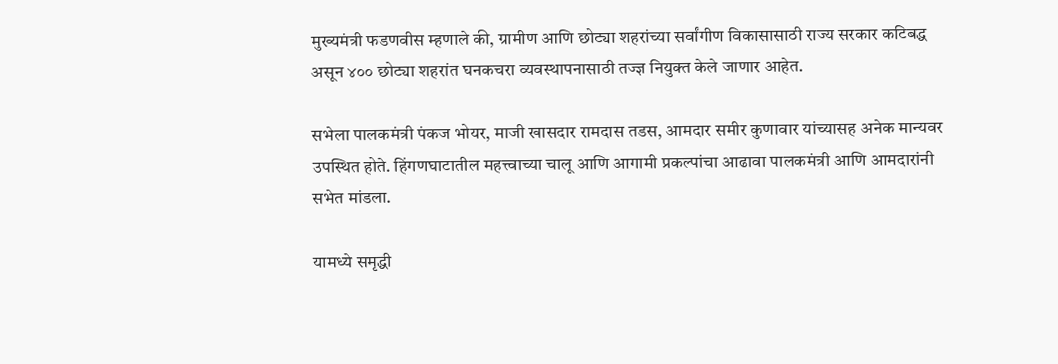मुख्यमंत्री फडणवीस म्हणाले की, ग्रामीण आणि छोट्या शहरांच्या सर्वांगीण विकासासाठी राज्य सरकार कटिबद्ध असून ४०० छोट्या शहरांत घनकचरा व्यवस्थापनासाठी तज्ज्ञ नियुक्त केले जाणार आहेत.

सभेला पालकमंत्री पंकज भोयर, माजी खासदार रामदास तडस, आमदार समीर कुणावार यांच्यासह अनेक मान्यवर उपस्थित होते. हिंगणघाटातील महत्त्वाच्या चालू आणि आगामी प्रकल्पांचा आढावा पालकमंत्री आणि आमदारांनी सभेत मांडला.

यामध्ये समृद्धी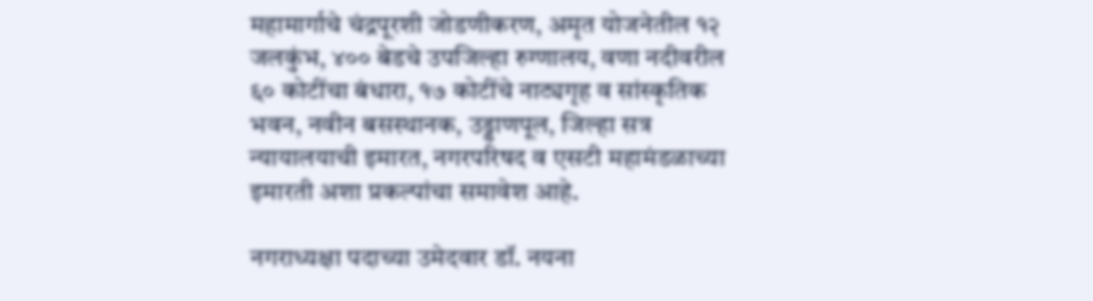महामार्गाचे चंद्रपूरशी जोडणीकरण, अमृत योजनेतील १२ जलकुंभ, ४०० बेडचे उपजिल्हा रुग्णालय, वणा नदीवरील ६० कोटींचा बंधारा, १७ कोटींचे नाट्यगृह व सांस्कृतिक भवन, नवीन बसस्थानक, उड्डाणपूल, जिल्हा सत्र न्यायालयाची इमारत, नगरपरिषद व एसटी महामंडळाच्या इमारती अशा प्रकल्पांचा समावेश आहे.

नगराध्यक्षा पदाच्या उमेदवार डॉ. नयना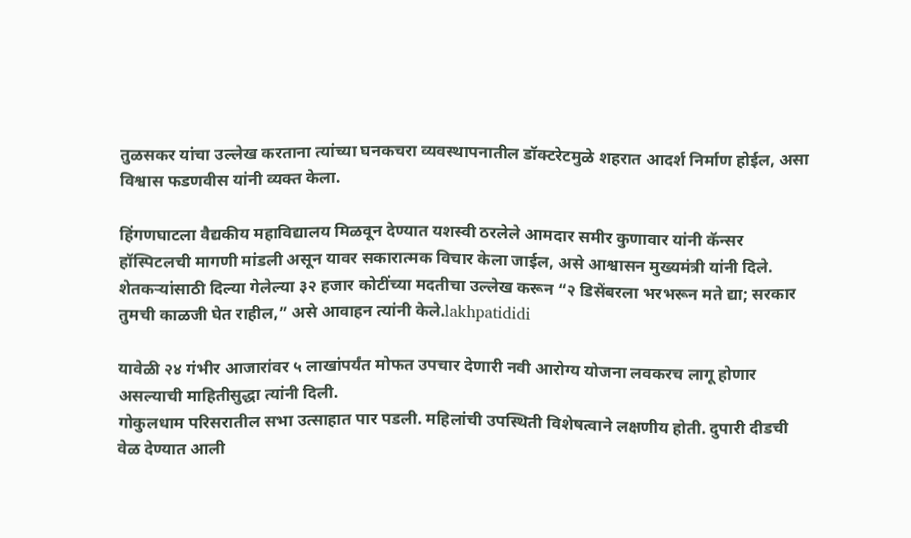तुळसकर यांचा उल्लेख करताना त्यांच्या घनकचरा व्यवस्थापनातील डॉक्टरेटमुळे शहरात आदर्श निर्माण होईल, असा विश्वास फडणवीस यांनी व्यक्त केला.

हिंगणघाटला वैद्यकीय महाविद्यालय मिळवून देण्यात यशस्वी ठरलेले आमदार समीर कुणावार यांनी कॅन्सर हॉस्पिटलची मागणी मांडली असून यावर सकारात्मक विचार केला जाईल, असे आश्वासन मुख्यमंत्री यांनी दिले. शेतकऱ्यांसाठी दिल्या गेलेल्या ३२ हजार कोटींच्या मदतीचा उल्लेख करून “२ डिसेंबरला भरभरून मते द्या; सरकार तुमची काळजी घेत राहील,” असे आवाहन त्यांनी केले.lakhpatididi

यावेळी २४ गंभीर आजारांवर ५ लाखांपर्यंत मोफत उपचार देणारी नवी आरोग्य योजना लवकरच लागू होणार असल्याची माहितीसुद्धा त्यांनी दिली.
गोकुलधाम परिसरातील सभा उत्साहात पार पडली. महिलांची उपस्थिती विशेषत्वाने लक्षणीय होती. दुपारी दीडची वेळ देण्यात आली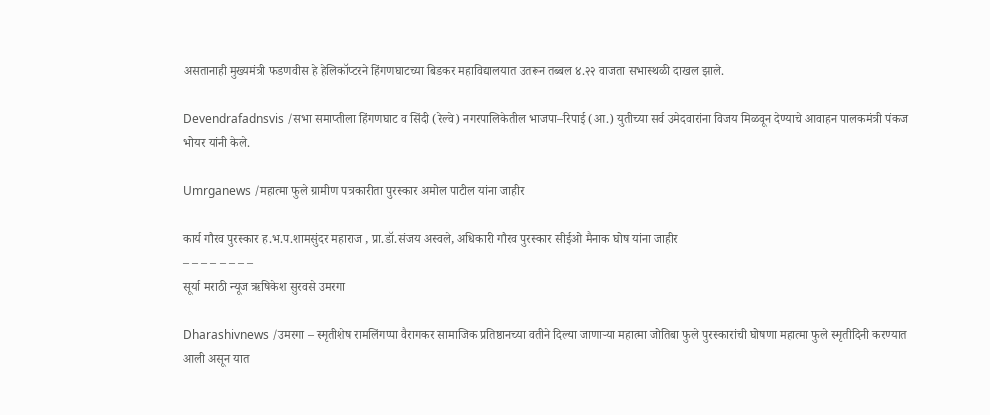असतानाही मुख्यमंत्री फडणवीस हे हेलिकॉप्टरने हिंगणघाटच्या बिडकर महाविद्यालयात उतरून तब्बल ४.२२ वाजता सभास्थळी दाखल झाले.

Devendrafadnsvis /सभा समाप्तीला हिंगणघाट व सिंदी (रेल्वे) नगरपालिकेतील भाजपा–रिपाई (आ.) युतीच्या सर्व उमेदवारांना विजय मिळवून देण्याचे आवाहन पालकमंत्री पंकज भोयर यांनी केले.

Umrganews /महात्मा फुले ग्रामीण पत्रकारीता पुरस्कार अमोल पाटील यांना जाहीर

कार्य गौरव पुरस्कार ह.भ.प.शामसुंदर महाराज , प्रा.डॉ.संजय अस्वले, अधिकारी गौरव पुरस्कार सीईओ मैनाक घोष यांना जाहीर
– – – – – – – –
सूर्या मराठी न्यूज ऋषिकेश सुरवसे उमरगा

Dharashivnews /उमरगा – स्मृतीशेष रामलिंगप्पा वैरागकर सामाजिक प्रतिष्ठानच्या वतीने दिल्या जाणाऱ्या महात्मा जोतिबा फुले पुरस्कारांची घोषणा महात्मा फुले स्मृतीदिनी करण्यात आली असून यात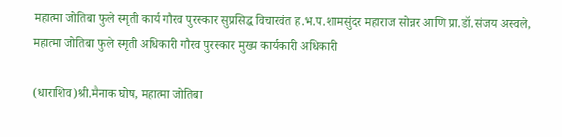महात्मा जोतिबा फुले स्मृती कार्य गौरव पुरस्कार सुप्रसिद्ध विचारवंत ह.भ.प.शामसुंदर महाराज सोन्नर आणि प्रा.डॉ.संजय अस्वले, महात्मा जोतिबा फुले स्मृती अधिकारी गौरव पुरस्कार मुख्य कार्यकारी अधिकारी

(धाराशिव)श्री.मैनाक घोष, महात्मा जोतिबा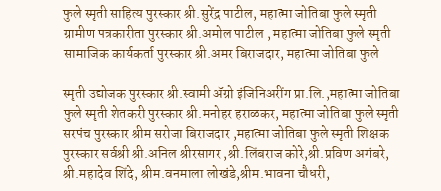फुले स्मृती साहित्य पुरस्कार श्री.सुरेंद्र पाटील, महात्मा जोतिबा फुले स्मृती ग्रामीण पत्रकारीता पुरस्कार श्री.अमोल पाटील , महात्मा जोतिबा फुले स्मृती सामाजिक कार्यकर्ता पुरस्कार श्री.अमर बिराजदार, महात्मा जोतिबा फुले

स्मृती उद्योजक पुरस्कार श्री.स्वामी ॲग्रो इंजिनिअरींग प्रा.लि.,महात्मा जोतिबा फुले स्मृती शेतकरी पुरस्कार श्री.मनोहर हराळकर, महात्मा जोतिबा फुले स्मृती सरपंच पुरस्कार श्रीम सरोजा बिराजदार ,महात्मा जोतिबा फुले स्मृती शिक्षक पुरस्कार सर्वश्री श्री.अनिल श्रीरसागर ,श्री.लिंबराज कोरे,श्री.प्रविण अगंबरे, श्री.महादेव शिंदे, श्रीम.वनमाला लोखंडे,श्रीम.भावना चौधरी,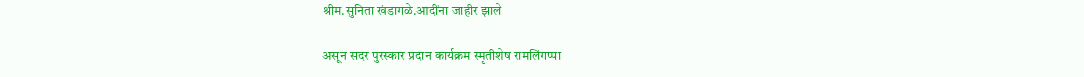श्रीम.सुनिता खंडागळे.आदींना जाहीर झाले

असून सदर पुरस्कार प्रदान कार्यक्रम स्मृतीशेष रामलिंगप्पा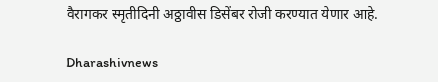वैरागकर स्मृतीदिनी अठ्ठावीस डिसेंबर रोजी करण्यात येणार आहे.

Dharashivnews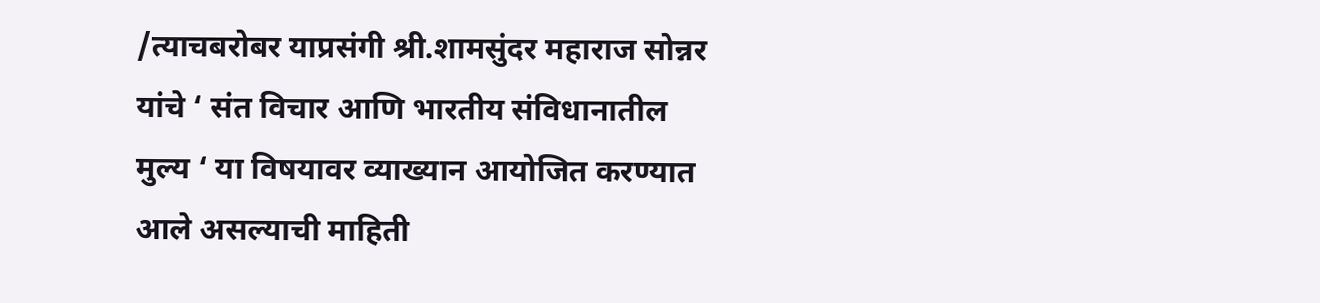/त्याचबरोबर याप्रसंगी श्री.शामसुंदर महाराज सोन्नर यांचे ‘ संत विचार आणि भारतीय संविधानातील मुल्य ‘ या विषयावर व्याख्यान आयोजित करण्यात आले असल्याची माहिती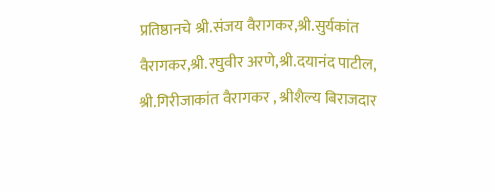प्रतिष्ठानचे श्री.संजय वैरागकर,श्री.सुर्यकांत वैरागकर,श्री.रघुवीर अरणे,श्री.दयानंद पाटील, श्री.गिरीजाकांत वैरागकर , श्रीशैल्य बिराजदार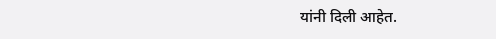यांनी दिली आहेत.